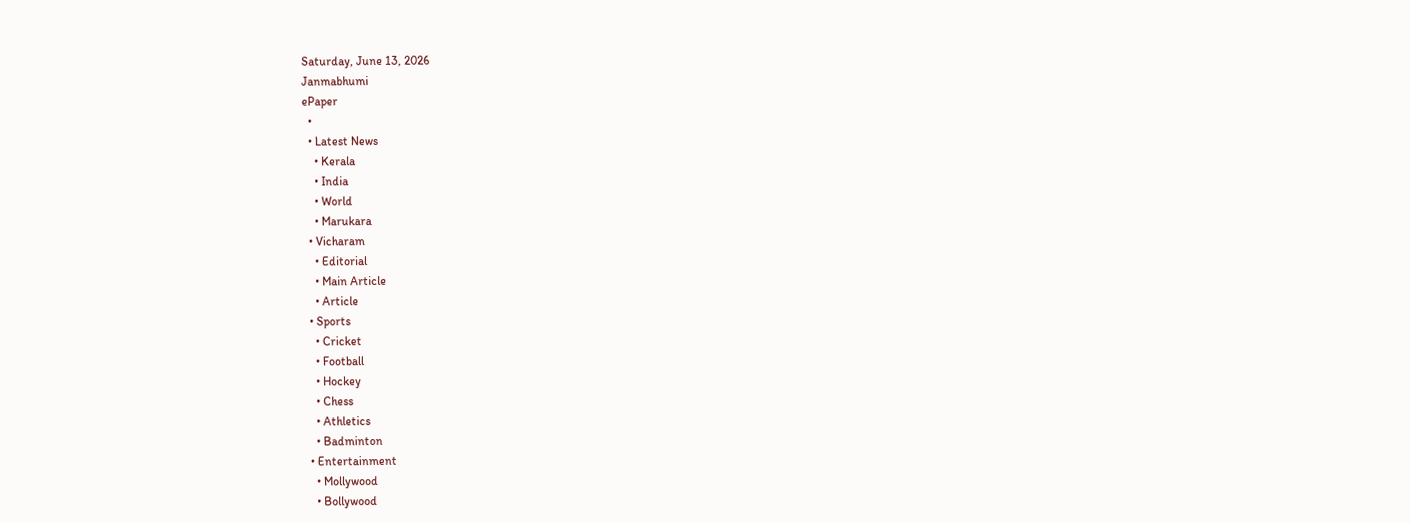Saturday, June 13, 2026
Janmabhumi
ePaper
  •
  • Latest News
    • Kerala
    • India
    • World
    • Marukara
  • Vicharam
    • Editorial
    • Main Article
    • Article
  • Sports
    • Cricket
    • Football
    • Hockey
    • Chess
    • Athletics
    • Badminton
  • Entertainment
    • Mollywood
    • Bollywood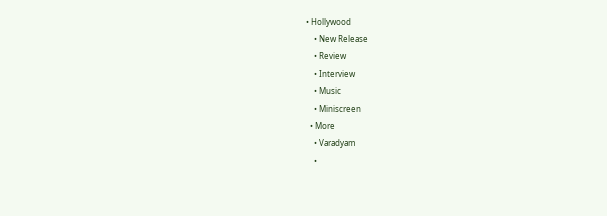• Hollywood
    • New Release
    • Review
    • Interview
    • Music
    • Miniscreen
  • More
    • Varadyam
    •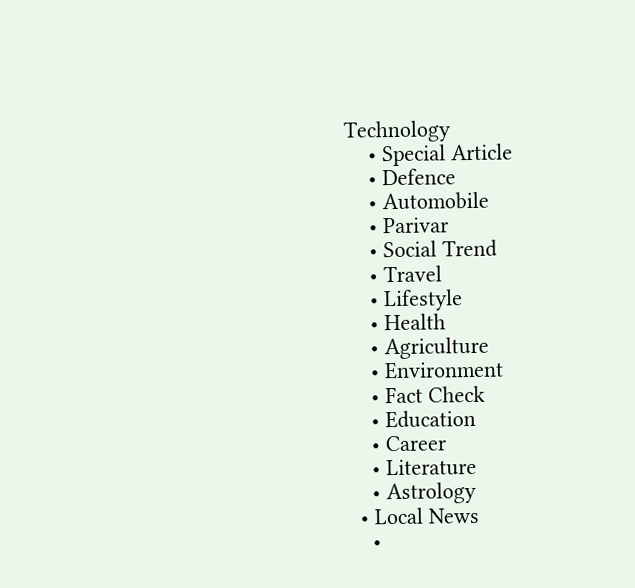Technology
    • Special Article
    • Defence
    • Automobile
    • Parivar
    • Social Trend
    • Travel
    • Lifestyle
    • Health
    • Agriculture
    • Environment
    • Fact Check
    • Education
    • Career
    • Literature
    • Astrology
  • Local News
    •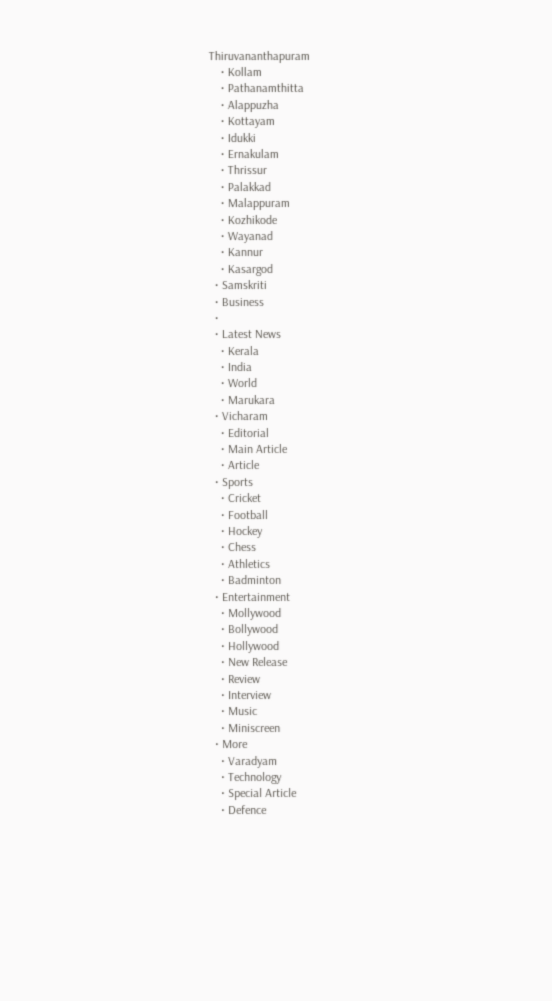Thiruvananthapuram
    • Kollam
    • Pathanamthitta
    • Alappuzha
    • Kottayam
    • Idukki
    • Ernakulam
    • Thrissur
    • Palakkad
    • Malappuram
    • Kozhikode
    • Wayanad
    • Kannur
    • Kasargod
  • Samskriti
  • Business
  •
  • Latest News
    • Kerala
    • India
    • World
    • Marukara
  • Vicharam
    • Editorial
    • Main Article
    • Article
  • Sports
    • Cricket
    • Football
    • Hockey
    • Chess
    • Athletics
    • Badminton
  • Entertainment
    • Mollywood
    • Bollywood
    • Hollywood
    • New Release
    • Review
    • Interview
    • Music
    • Miniscreen
  • More
    • Varadyam
    • Technology
    • Special Article
    • Defence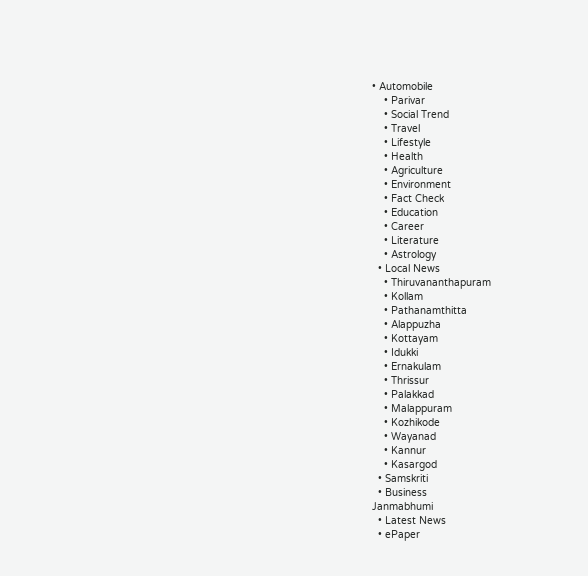• Automobile
    • Parivar
    • Social Trend
    • Travel
    • Lifestyle
    • Health
    • Agriculture
    • Environment
    • Fact Check
    • Education
    • Career
    • Literature
    • Astrology
  • Local News
    • Thiruvananthapuram
    • Kollam
    • Pathanamthitta
    • Alappuzha
    • Kottayam
    • Idukki
    • Ernakulam
    • Thrissur
    • Palakkad
    • Malappuram
    • Kozhikode
    • Wayanad
    • Kannur
    • Kasargod
  • Samskriti
  • Business
Janmabhumi
  • Latest News
  • ePaper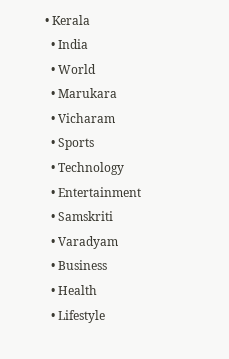• Kerala
  • India
  • World
  • Marukara
  • Vicharam
  • Sports
  • Technology
  • Entertainment
  • Samskriti
  • Varadyam
  • Business
  • Health
  • Lifestyle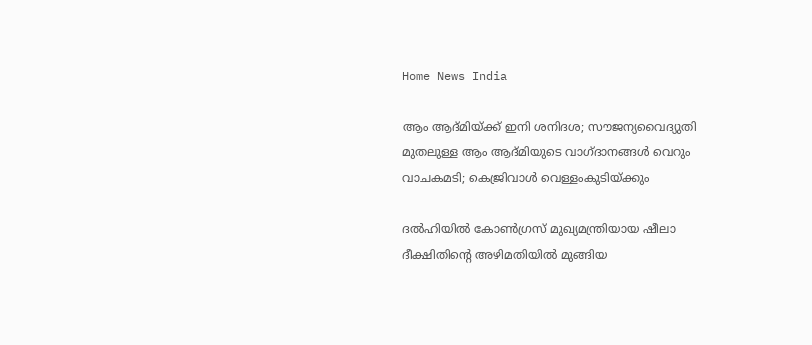Home News India

ആം ആദ്മിയ്‌ക്ക് ഇനി ശനിദശ; സൗജന്യവൈദ്യുതി മുതലുള്ള ആം ആദ്മിയുടെ വാഗ്ദാനങ്ങള്‍ വെറും വാചകമടി; കെജ്രിവാള്‍ വെള്ളംകുടിയ്‌ക്കും

ദല്‍ഹിയില്‍ കോണ്‍ഗ്രസ് മുഖ്യമന്ത്രിയായ ഷീലാ ദീക്ഷിതിന്റെ അഴിമതിയില്‍ മുങ്ങിയ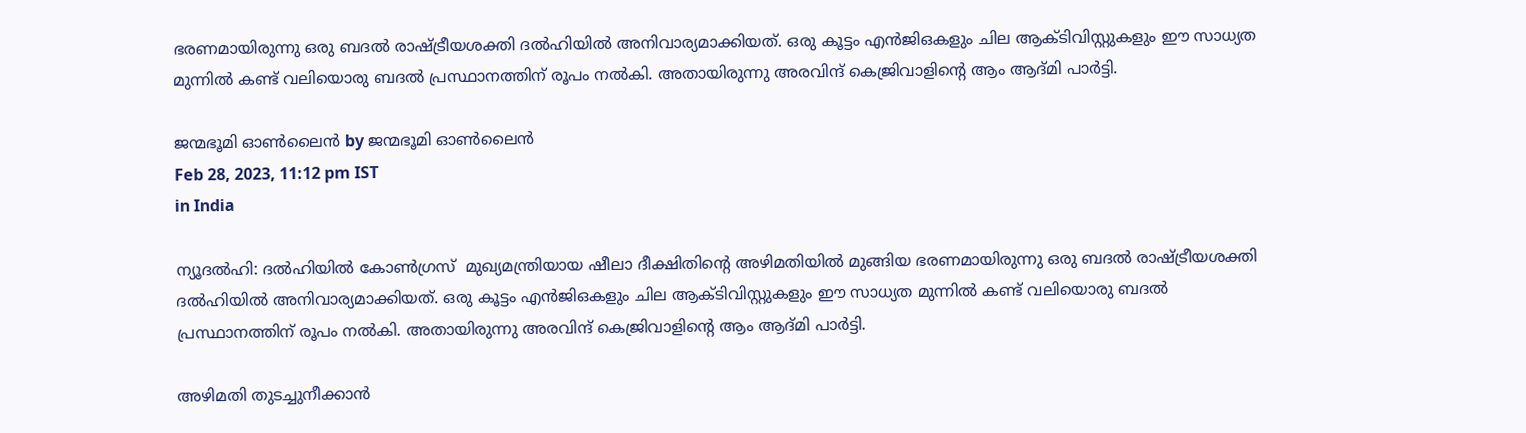ഭരണമായിരുന്നു ഒരു ബദല്‍ രാഷ്‌ട്രീയശക്തി ദല്‍ഹിയില്‍ അനിവാര്യമാക്കിയത്. ഒരു കൂട്ടം എന്‍ജിഒകളും ചില ആക്ടിവിസ്റ്റുകളും ഈ സാധ്യത മുന്നില്‍ കണ്ട് വലിയൊരു ബദല്‍ പ്രസ്ഥാനത്തിന് രൂപം നല്‍കി. അതായിരുന്നു അരവിന്ദ് കെജ്രിവാളിന്റെ ആം ആദ്മി പാര്‍ട്ടി.

ജന്മഭൂമി ഓണ്‍ലൈന്‍ by ജന്മഭൂമി ഓണ്‍ലൈന്‍
Feb 28, 2023, 11:12 pm IST
in India

ന്യൂദല്‍ഹി: ദല്‍ഹിയില്‍ കോണ്‍ഗ്രസ്  മുഖ്യമന്ത്രിയായ ഷീലാ ദീക്ഷിതിന്റെ അഴിമതിയില്‍ മുങ്ങിയ ഭരണമായിരുന്നു ഒരു ബദല്‍ രാഷ്‌ട്രീയശക്തി ദല്‍ഹിയില്‍ അനിവാര്യമാക്കിയത്. ഒരു കൂട്ടം എന്‍ജിഒകളും ചില ആക്ടിവിസ്റ്റുകളും ഈ സാധ്യത മുന്നില്‍ കണ്ട് വലിയൊരു ബദല്‍ പ്രസ്ഥാനത്തിന് രൂപം നല്‍കി. അതായിരുന്നു അരവിന്ദ് കെജ്രിവാളിന്റെ ആം ആദ്മി പാര്‍ട്ടി.

അഴിമതി തുടച്ചുനീക്കാന്‍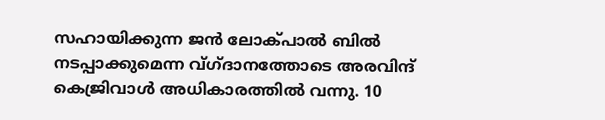സഹായിക്കുന്ന ജന്‍ ലോക്പാല്‍ ബില്‍ നടപ്പാക്കുമെന്ന വ്ഗ്ദാനത്തോടെ അരവിന്ദ് കെജ്രിവാള്‍ അധികാരത്തില്‍ വന്നു. 10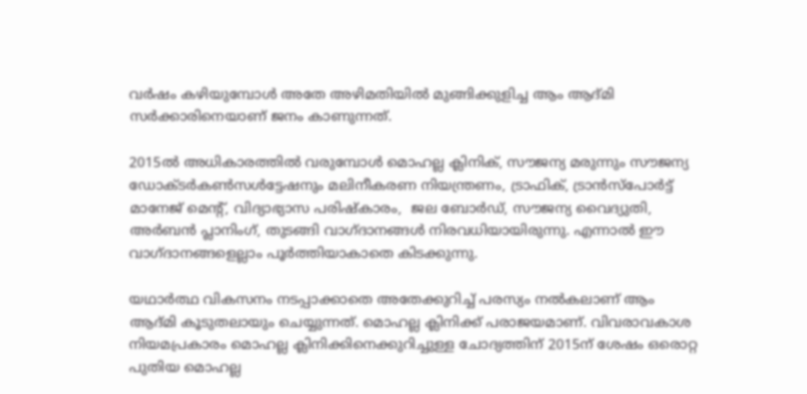വര്‍ഷം കഴിയുമ്പോള്‍ അതേ അഴിമതിയില്‍ മുങ്ങിക്കുളിച്ച ആം ആദ്മി സര്‍ക്കാരിനെയാണ് ജനം കാണുന്നത്.

2015ല്‍ അധികാരത്തില്‍ വരുമ്പോള്‍ മൊഹല്ല ക്ലിനിക്, സൗജന്യ മരുന്നും സൗജന്യ ഡോക്ടര്‍കണ്‍സള്‍ട്ടേഷനും മലിനീകരണ നിയന്ത്രണം, ട്രാഫിക്, ട്രാന്‍സ്പോര്‍ട്ട് മാനേജ് മെന്‍റ്, വിദ്യാഭ്യാസ പരിഷ്കാരം,  ജല ബോര്‍ഡ്, സൗജന്യ വൈദ്യുതി, അര്‍ബന്‍ പ്ലാനിംഗ്, തുടങ്ങി വാഗ്ദാനങ്ങള്‍ നിരവധിയായിരുന്നു. എന്നാല്‍ ഈ വാഗ്ദാനങ്ങളെല്ലാം പൂര്‍ത്തിയാകാതെ കിടക്കുന്നു.

യഥാര്‍ത്ഥ വികസനം നടപ്പാക്കാതെ അതേക്കുറിച്ച് പരസ്യം നല്‍കലാണ് ആം ആദ്മി കൂടുതലായും ചെയ്യുന്നത്. മൊഹല്ല ക്ലിനിക്ക് പരാജയമാണ്. വിവരാവകാശ നിയമപ്രകാരം മൊഹല്ല ക്ലിനിക്കിനെക്കുറിച്ചുള്ള ചോദ്യത്തിന് 2015ന് ശേഷം ഒരൊറ്റ പുതിയ മൊഹല്ല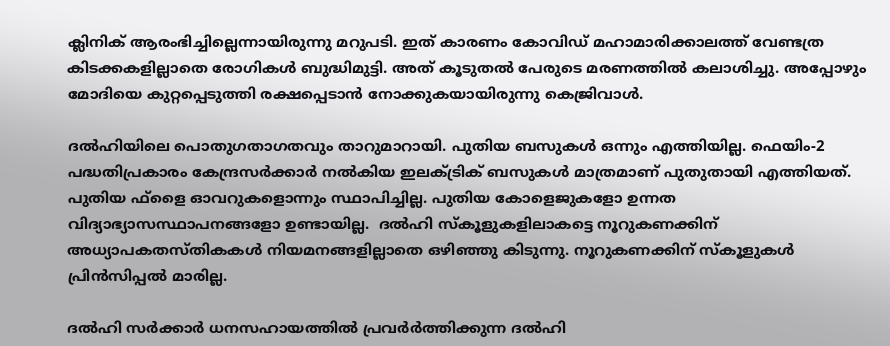ക്ലിനിക് ആരംഭിച്ചില്ലെന്നായിരുന്നു മറുപടി. ഇത് കാരണം കോവിഡ് മഹാമാരിക്കാലത്ത് വേണ്ടത്ര കിടക്കകളില്ലാതെ രോഗികള്‍ ബുദ്ധിമുട്ടി. അത് കൂടുതല്‍ പേരുടെ മരണത്തില്‍ കലാശിച്ചു. അപ്പോഴും മോദിയെ കുറ്റപ്പെടുത്തി രക്ഷപ്പെടാന്‍ നോക്കുകയായിരുന്നു കെജ്രിവാള്‍.

ദല്‍ഹിയിലെ പൊതുഗതാഗതവും താറുമാറായി. പുതിയ ബസുകള്‍ ഒന്നും എത്തിയില്ല. ഫെയിം-2 പദ്ധതിപ്രകാരം കേന്ദ്രസര്‍ക്കാര്‍ നല്‍കിയ ഇലക്ട്രിക് ബസുകള്‍ മാത്രമാണ് പുതുതായി എത്തിയത്. പുതിയ ഫ്ളൈ ഓവറുകളൊന്നും സ്ഥാപിച്ചില്ല. പുതിയ കോളെജുകളോ ഉന്നത വിദ്യാഭ്യാസസ്ഥാപനങ്ങളോ ഉണ്ടായില്ല.  ദല്‍ഹി സ്കൂളുകളിലാകട്ടെ നൂറുകണക്കിന് അധ്യാപകതസ്തികകള്‍ നിയമനങ്ങളില്ലാതെ ഒഴിഞ്ഞു കിടുന്നു. നൂറുകണക്കിന് സ്കൂളുകള്‍ പ്രിന്‍സിപ്പല്‍ മാരില്ല.

ദല്‍ഹി സര്‍ക്കാര്‍ ധനസഹായത്തില്‍ പ്രവര്‍ർത്തിക്കുന്ന ദല്‍ഹി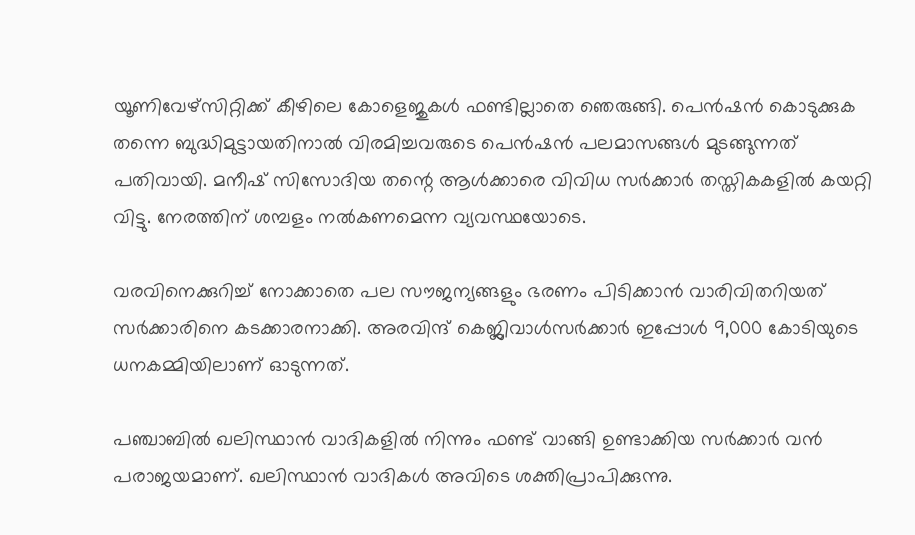യൂണിവേഴ്സിറ്റിക്ക് കീഴിലെ കോളെജുകള്‍ ഫണ്ടില്ലാതെ ഞെരുങ്ങി. പെന്‍ഷന്‍ കൊടുക്കുക തന്നെ ബുദ്ധിമുട്ടായതിനാല്‍ വിരമിച്ചവരുടെ പെന്‍ഷന്‍ പലമാസങ്ങള്‍ മുടങ്ങുന്നത് പതിവായി. മനീഷ് സിസോദിയ തന്റെ ആള്‍ക്കാരെ വിവിധ സര്‍ക്കാര്‍ തസ്തികകളില്‍ കയറ്റി വിട്ടു. നേരത്തിന് ശമ്പളം നല്‍കണമെന്ന വ്യവസ്ഥയോടെ.

വരവിനെക്കുറിച്ച് നോക്കാതെ പല സൗജന്യങ്ങളും ഭരണം പിടിക്കാന്‍ വാരിവിതറിയത് സര്‍ക്കാരിനെ കടക്കാരനാക്കി. അരവിന്ദ് കെജ്ലിവാള്‍സര്‍ക്കാര്‍ ഇപ്പോള്‍ 9,000 കോടിയുടെ ധനകമ്മിയിലാണ് ഓടുന്നത്.

പഞ്ചാബില്‍ ഖലിസ്ഥാന്‍ വാദികളില്‍ നിന്നും ഫണ്ട് വാങ്ങി ഉണ്ടാക്കിയ സര്‍ക്കാര്‍ വന്‍ പരാജയമാണ്. ഖലിസ്ഥാന്‍ വാദികള്‍ അവിടെ ശക്തിപ്രാപിക്കുന്നു.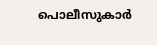പൊലീസുകാര്‍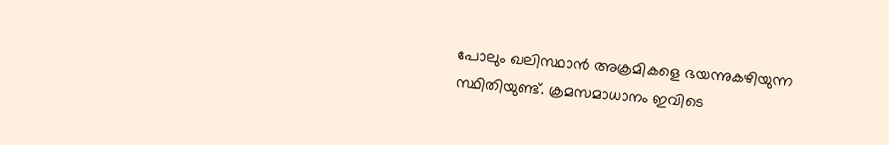പോലും ഖലിസ്ഥാന്‍ അക്രമികളെ ഭയന്നുകഴിയുന്ന സ്ഥിതിയുണ്ട്. ക്രമസമാധാനം ഇവിടെ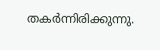തകര്‍ന്നിരിക്കുന്നു.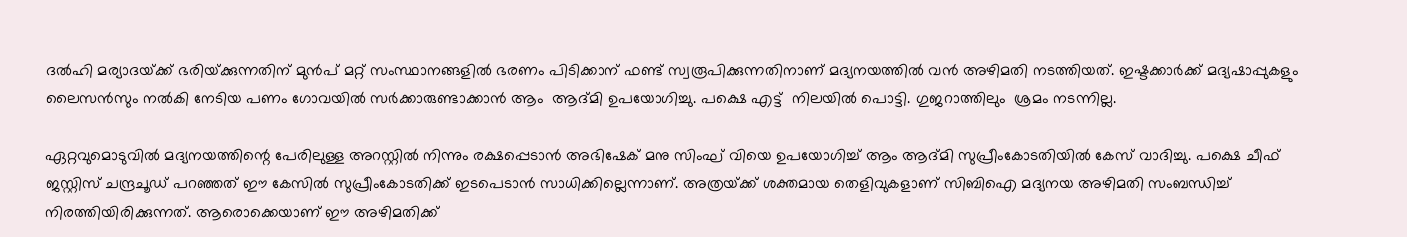ദല്‍ഹി മര്യാദയ്‌ക്ക് ഭരിയ്‌ക്കുന്നതിന് മുന്‍പ് മറ്റ് സംസ്ഥാനങ്ങളില്‍ ഭരണം പിടിക്കാന‍് ഫണ്ട് സ്വരൂപിക്കുന്നതിനാണ് മദ്യനയത്തില്‍ വന്‍ അഴിമതി നടത്തിയത്. ഇഷ്ടക്കാര്‍ക്ക് മദ്യഷാപ്പുകളും ലൈസന്‍സും നല്‍കി നേടിയ പണം ഗോവയില്‍ സര്‍ക്കാരുണ്ടാക്കാന്‍ ആം  ആദ്മി ഉപയോഗിച്ചു. പക്ഷെ എട്ട്  നിലയില്‍ പൊട്ടി. ഗുജറാത്തിലും  ശ്രമം നടന്നില്ല.

ഏറ്റവുമൊടുവില്‍ മദ്യനയത്തിന്റെ പേരിലുള്ള അറസ്റ്റില്‍ നിന്നും രക്ഷപ്പെടാന്‍ അഭിഷേക് മനു സിംഘ് വിയെ ഉപയോഗിച്ച് ആം ആദ്മി സുപ്രീംകോടതിയില്‍ കേസ് വാദിച്ചു. പക്ഷെ ചീഫ് ജസ്റ്റിസ് ചന്ദ്രചൂഡ് പറഞ്ഞത് ഈ കേസില്‍ സുപ്രീംകോടതിക്ക് ഇടപെടാന്‍ സാധിക്കില്ലെന്നാണ്. അത്രയ്‌ക്ക് ശക്തമായ തെളിവുകളാണ് സിബിഐ മദ്യനയ അഴിമതി സംബന്ധിച്ച് നിരത്തിയിരിക്കുന്നത്. ആരൊക്കെയാണ് ഈ അഴിമതിക്ക്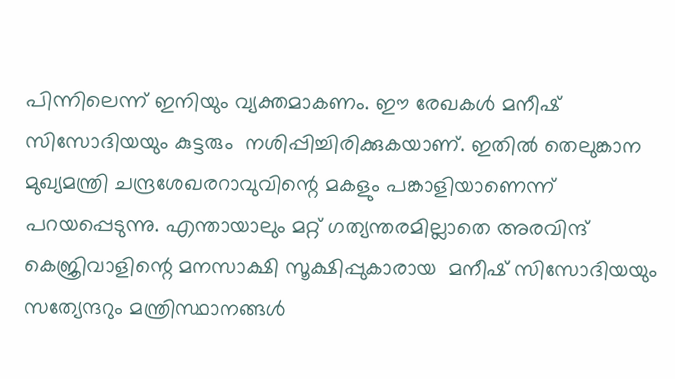പിന്നിലെന്ന് ഇനിയും വ്യക്തമാകണം. ഈ രേഖകള്‍ മനീഷ് സിസോദിയയും കുട്ടരും  നശിപ്പിച്ചിരിക്കുകയാണ്. ഇതില്‍ തെലുങ്കാന മുഖ്യമന്ത്രി ചന്ദ്രശേഖരറാവുവിന്റെ മകളും പങ്കാളിയാണെന്ന് പറയപ്പെടുന്നു. എന്തായാലും മറ്റ് ഗത്യന്തരമില്ലാതെ അരവിന്ദ് കെജ്രിവാളിന്റെ മനസാക്ഷി സൂക്ഷിപ്പുകാരായ  മനീഷ് സിസോദിയയും സത്യേന്ദറും മന്ത്രിസ്ഥാനങ്ങള്‍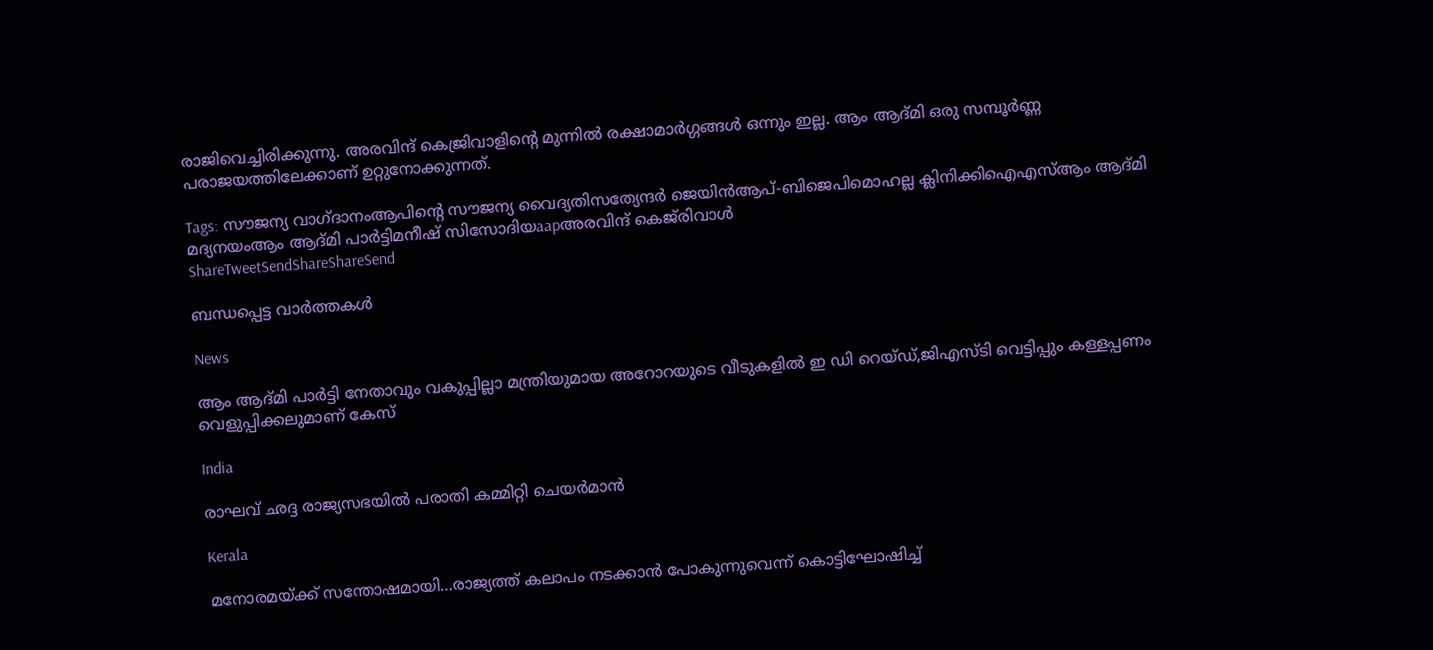രാജിവെച്ചിരിക്കുന്നു. അരവിന്ദ് കെജ്രിവാളിന്റെ മുന്നില്‍ രക്ഷാമാര്‍ഗ്ഗങ്ങള്‍ ഒന്നും ഇല്ല. ആം ആദ്മി ഒരു സമ്പൂര്‍ണ്ണ പരാജയത്തിലേക്കാണ് ഉറ്റുനോക്കുന്നത്.

Tags: സൗജന്യ വാഗ്ദാനംആപിന്‍റെ സൗജന്യ വൈദ്യതിസത്യേന്ദര്‍ ജെയിന്‍ആപ്-ബിജെപിമൊഹല്ല ക്ലിനിക്കിഐഎസ്ആം ആദ്മി മദ്യനയംആം ആദ്മി പാര്‍ട്ടിമനീഷ് സിസോദിയaapഅരവിന്ദ് കെജ്‌രിവാള്‍
ShareTweetSendShareShareSend

ബന്ധപ്പെട്ട വാര്‍ത്തകള്‍

News

ആം ആദ്മി പാർട്ടി നേതാവും വകുപ്പില്ലാ മന്ത്രിയുമായ അറോറയുടെ വീടുകളിൽ ഇ ഡി റെയ്ഡ്,ജിഎസ്ടി വെട്ടിപ്പും കള്ളപ്പണം വെളുപ്പിക്കലുമാണ് കേസ്

India

രാഘവ് ഛദ്ദ രാജ്യസഭയില്‍ പരാതി കമ്മിറ്റി ചെയര്‍മാന്‍

Kerala

മനോരമയ്‌ക്ക് സന്തോഷമായി…രാജ്യത്ത് കലാപം നടക്കാന്‍ പോകുന്നുവെന്ന് കൊട്ടിഘോഷിച്ച്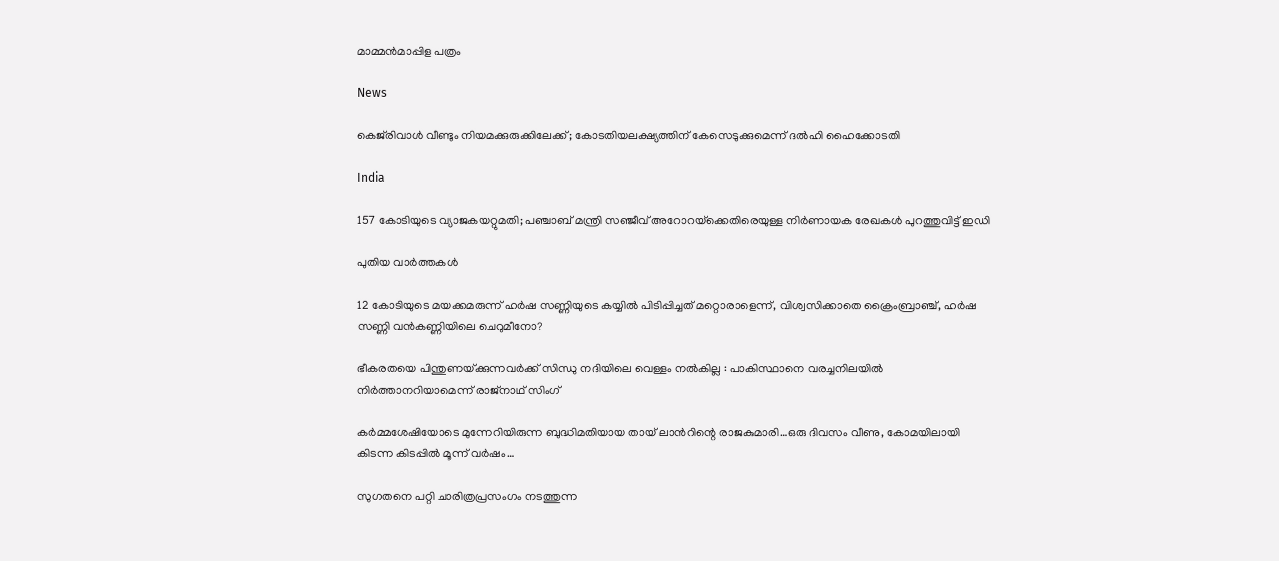മാമ്മന്‍മാപ്പിള പത്രം

News

കെജ്‌രിവാൾ വീണ്ടും നിയമക്കുരുക്കിലേക്ക്; കോടതിയലക്ഷ്യത്തിന് കേസെടുക്കുമെന്ന് ദൽഹി ഹൈക്കോടതി

India

157 കോടിയുടെ വ്യാജകയറ്റുമതി; പഞ്ചാബ് മന്ത്രി സഞ്ജീവ് അറോറയ്‌ക്കെതിരെയുള്ള നിർണായക രേഖകൾ പുറത്തുവിട്ട് ഇഡി

പുതിയ വാര്‍ത്തകള്‍

12 കോടിയുടെ മയക്കമരുന്ന് ഹര്‍ഷ സണ്ണിയുടെ കയ്യില്‍ പിടിപ്പിച്ചത് മറ്റൊരാളെന്ന്, വിശ്വസിക്കാതെ ക്രൈംബ്രാഞ്ച്, ഹര്‍ഷ സണ്ണി വന്‍കണ്ണിയിലെ ചെറുമീനോ?

ഭീകരതയെ പിന്തുണയ്‌ക്കുന്നവർക്ക് സിന്ധു നദിയിലെ വെള്ളം നൽകില്ല : പാകിസ്ഥാനെ വരച്ചനിലയിൽ നിർത്താനറിയാമെന്ന് രാജ്‌നാഥ് സിംഗ്

കര്‍മ്മശേഷിയോടെ മുന്നേറിയിരുന്ന ബുദ്ധിമതിയായ തായ് ലാന്‍റിന്റെ രാജകുമാരി…ഒരു ദിവസം വീണു, കോമയിലായി കിടന്ന കിടപ്പില്‍ മൂന്ന് വര്‍ഷം…

സുഗതനെ പറ്റി ചാരിത്രപ്രസംഗം നടത്തുന്ന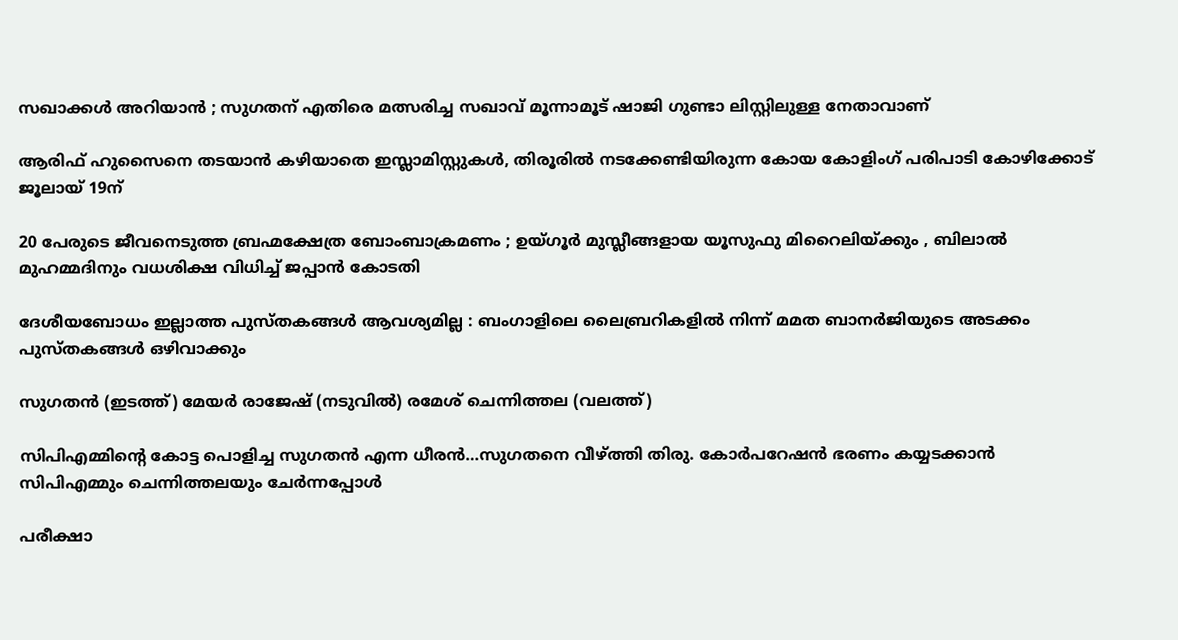സഖാക്കള്‍ അറിയാന്‍ ; സുഗതന് എതിരെ മത്സരിച്ച സഖാവ് മൂന്നാമൂട് ഷാജി ഗുണ്ടാ ലിസ്റ്റിലുള്ള നേതാവാണ്

ആരിഫ് ഹുസൈനെ തടയാന്‍ കഴിയാതെ ഇസ്ലാമിസ്റ്റുകള്‍, തിരൂരില്‍ നടക്കേണ്ടിയിരുന്ന കോയ കോളിംഗ് പരിപാടി കോഴിക്കോട് ജൂലായ് 19ന്

20 പേരുടെ ജീവനെടുത്ത ബ്രഹ്മക്ഷേത്ര ബോംബാക്രമണം ; ഉയ്ഗൂർ മുസ്ലീങ്ങളായ യൂസുഫു മിറൈലിയ്‌ക്കും , ബിലാൽ മുഹമ്മദിനും വധശിക്ഷ വിധിച്ച് ജപ്പാൻ കോടതി

ദേശീയബോധം ഇല്ലാത്ത പുസ്തകങ്ങൾ ആവശ്യമില്ല : ബംഗാളിലെ ലൈബ്രറികളിൽ നിന്ന് മമത ബാനർജിയുടെ അടക്കം പുസ്തകങ്ങൾ ഒഴിവാക്കും

സുഗതന്‍ (ഇടത്ത്) മേയര്‍ രാജേഷ് (നടുവില്‍) രമേശ് ചെന്നിത്തല (വലത്ത്)

സിപിഎമ്മിന്റെ കോട്ട പൊളിച്ച സുഗതന്‍ എന്ന ധീരന്‍…സുഗതനെ വീഴ്‌ത്തി തിരു. കോര്‍പറേഷന്‍ ഭരണം കയ്യടക്കാന്‍ സിപിഎമ്മും ചെന്നിത്തലയും ചേര്‍ന്നപ്പോള്‍

പരീക്ഷാ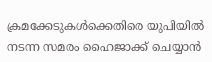ക്രമക്കേടുകൾക്കെതിരെ യുപിയിൽ നടന്ന സമരം ഹൈജാക്ക് ചെയ്യാൻ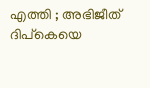എത്തി ; അഭിജീത് ദിപ്കെയെ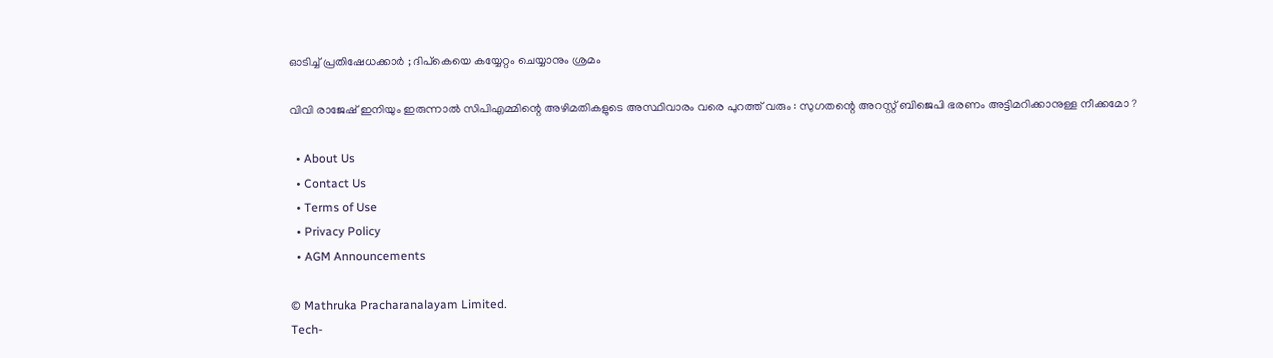ഓടിച്ച് പ്രതിഷേധക്കാർ ; ദിപ്കെയെ കയ്യേറ്റം ചെയ്യാനും ശ്രമം

വിവി രാജേഷ് ഇനിയും ഇരുന്നാൽ സിപിഎമ്മിന്റെ അഴിമതികളുടെ അസ്ഥിവാരം വരെ പുറത്ത് വരും : സുഗതന്റെ അറസ്റ്റ് ബിജെപി ഭരണം അട്ടിമറിക്കാനുള്ള നീക്കമോ ?

  • About Us
  • Contact Us
  • Terms of Use
  • Privacy Policy
  • AGM Announcements

© Mathruka Pracharanalayam Limited.
Tech-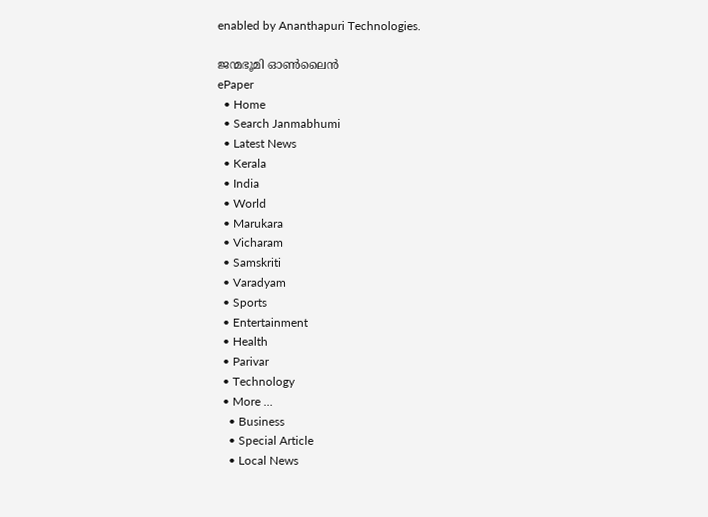enabled by Ananthapuri Technologies.

ജന്മഭൂമി ഓണ്‍ലൈന്‍
ePaper
  • Home
  • Search Janmabhumi
  • Latest News
  • Kerala
  • India
  • World
  • Marukara
  • Vicharam
  • Samskriti
  • Varadyam
  • Sports
  • Entertainment
  • Health
  • Parivar
  • Technology
  • More …
    • Business
    • Special Article
    • Local News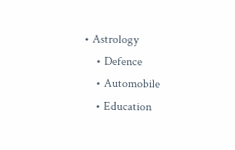• Astrology
    • Defence
    • Automobile
    • Education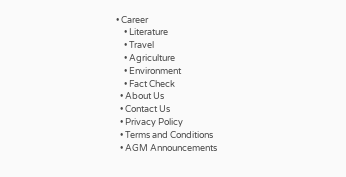• Career
    • Literature
    • Travel
    • Agriculture
    • Environment
    • Fact Check
  • About Us
  • Contact Us
  • Privacy Policy
  • Terms and Conditions
  • AGM Announcements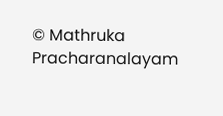© Mathruka Pracharanalayam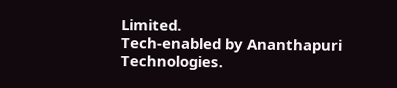Limited.
Tech-enabled by Ananthapuri Technologies.